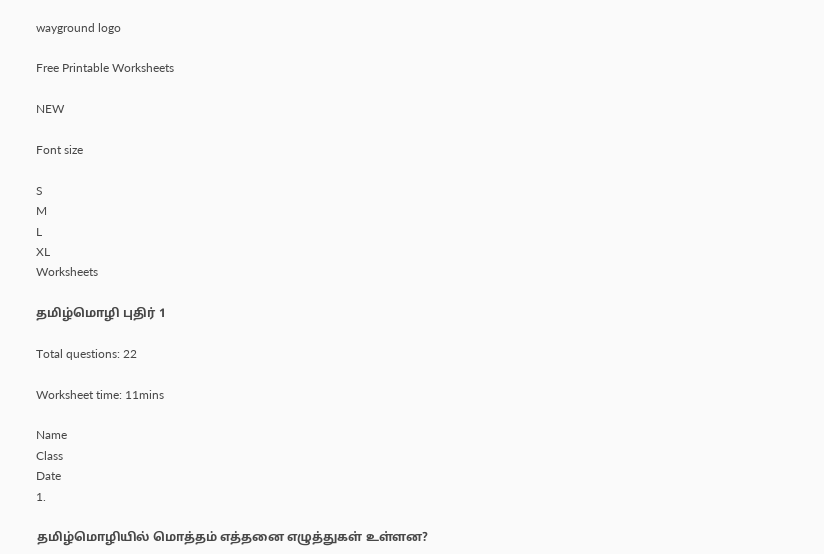wayground logo

Free Printable Worksheets

NEW

Font size

S
M
L
XL
Worksheets

தமிழ்மொழி புதிர் 1

Total questions: 22

Worksheet time: 11mins

Name
Class
Date
1.

தமிழ்மொழியில் மொத்தம் எத்தனை எழுத்துகள் உள்ளன?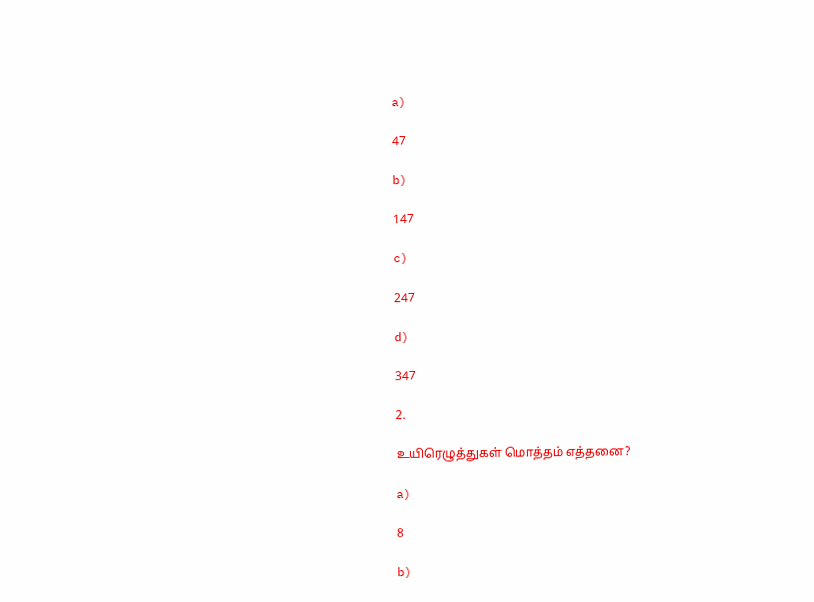a)

47

b)

147

c)

247

d)

347

2.

உயிரெழுத்துகள் மொத்தம் எத்தனை?

a)

8

b)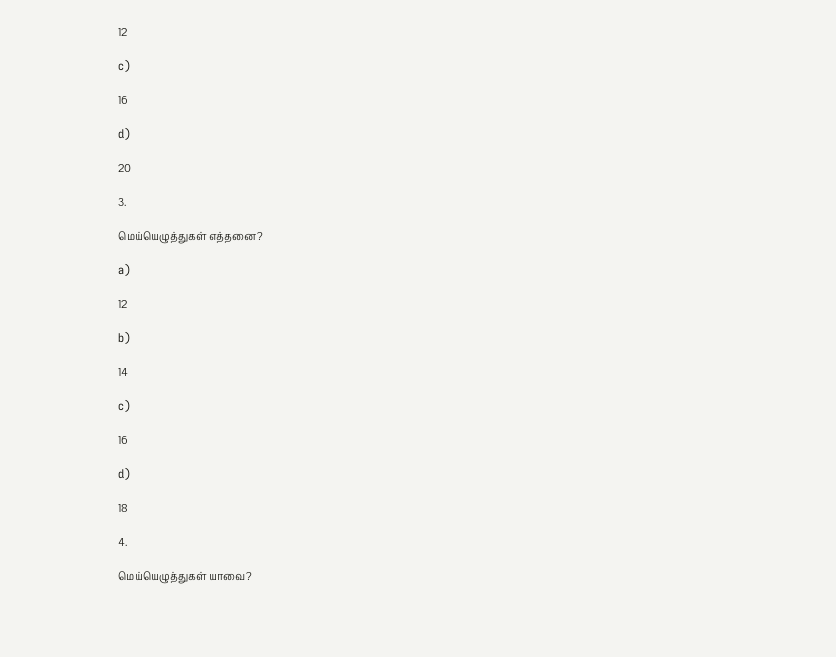12

c)

16

d)

20

3.

மெய்யெழுத்துகள் எத்தனை?

a)

12

b)

14

c)

16

d)

18

4.

மெய்யெழுத்துகள் யாவை?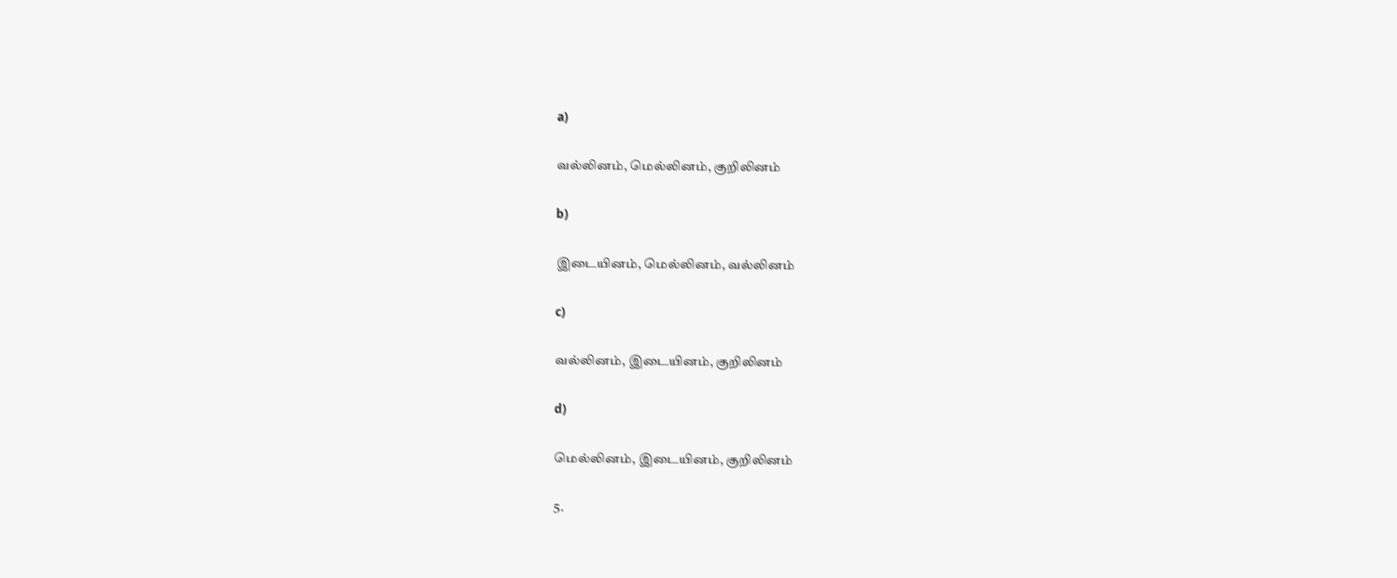a)

வல்லினம், மெல்லினம், குறிலினம்

b)

இடையினம், மெல்லினம், வல்லினம்

c)

வல்லினம், இடையினம், குறிலினம்

d)

மெல்லினம், இடையினம், குறிலினம்

5.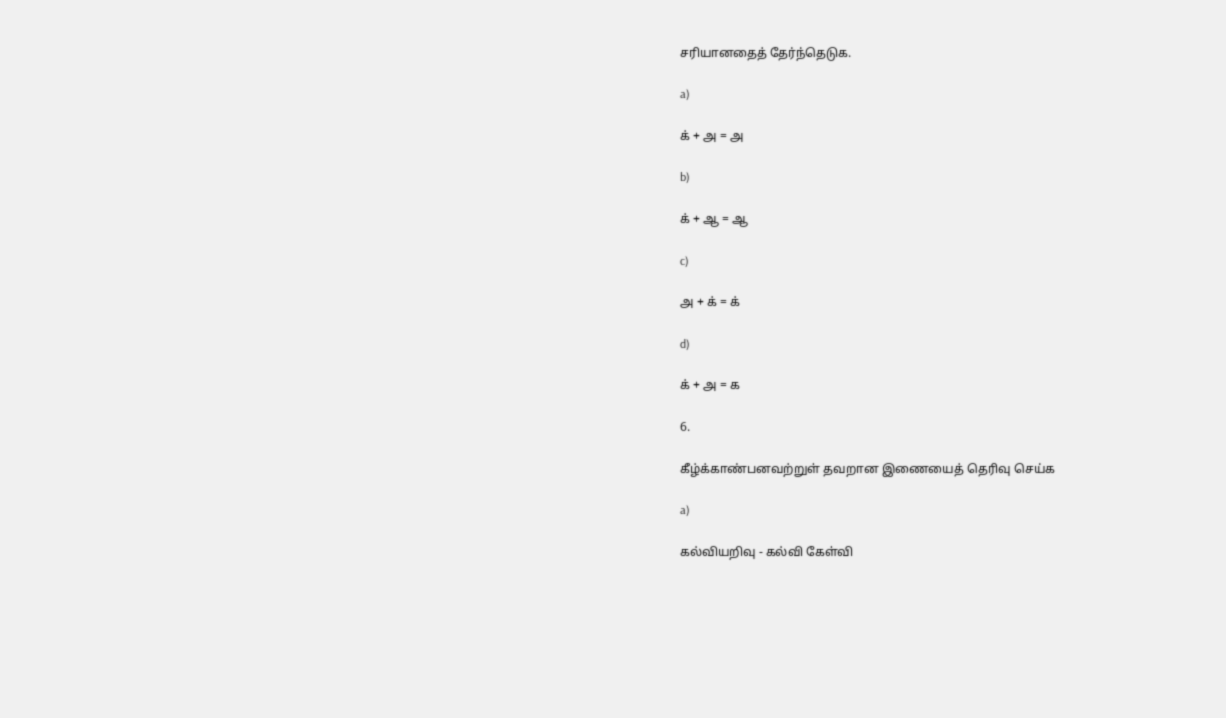சரியானதைத் தேர்ந்தெடுக.

a)

க் + அ = அ

b)

க் + ஆ = ஆ

c)

அ + க் = க்

d)

க் + அ = க

6.

கீழ்க்காண்பனவற்றுள் தவறான இணையைத் தெரிவு செய்க

a)

கல்வியறிவு - கல்வி கேள்வி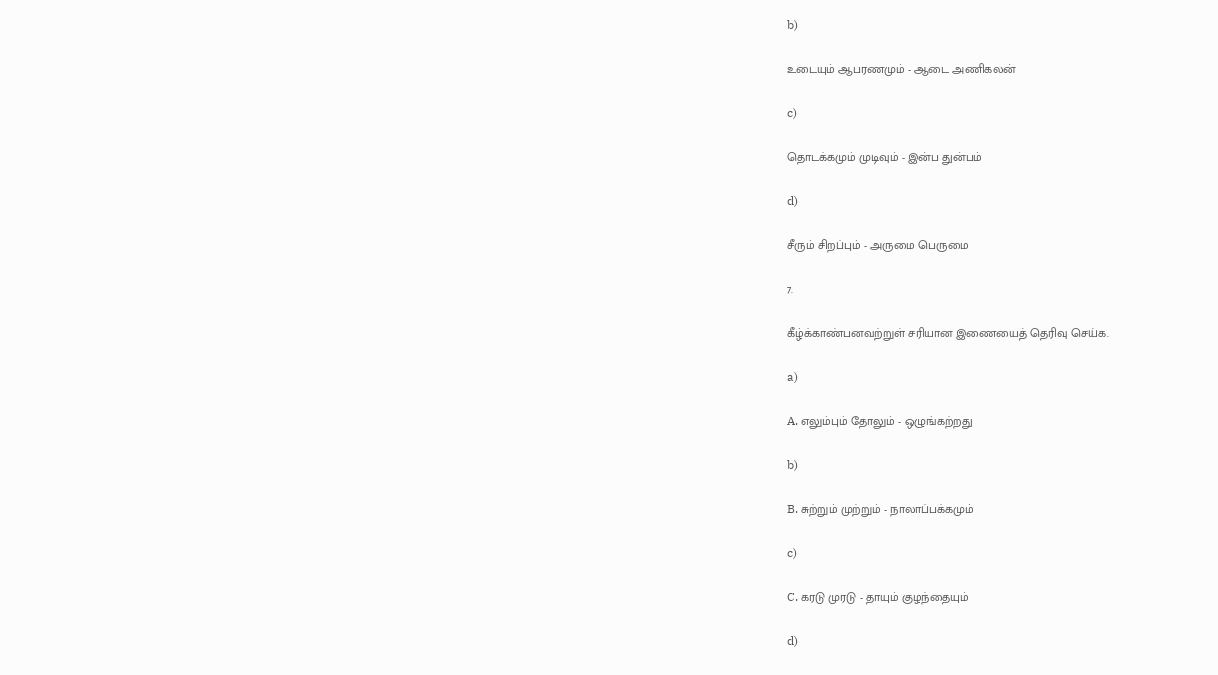b)

உடையும் ஆபரணமும் - ஆடை அணிகலன்

c)

தொடக்கமும் முடிவும் - இன்ப துன்பம்

d)

சீரும் சிறப்பும் - அருமை பெருமை

7.

கீழ்க்காண்பனவற்றுள் சரியான இணையைத் தெரிவு செய்க.

a)

A. எலும்பும் தோலும் - ஒழுங்கற்றது

b)

B. சுற்றும் முற்றும் - நாலாப்பக்கமும்

c)

C. கரடு முரடு - தாயும் குழந்தையும்

d)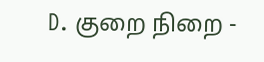D. குறை நிறை -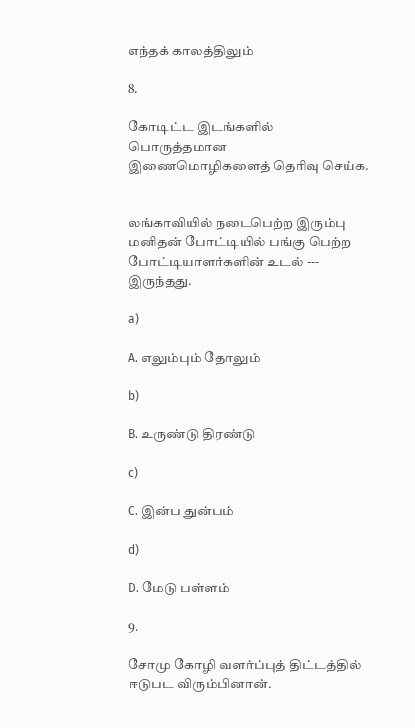எந்தக் காலத்திலும்

8.

கோடிட்ட இடங்களில் பொருத்தமான இணைமொழிகளைத் தெரிவு செய்க.


லங்காவியில் நடைபெற்ற இரும்பு மனிதன் போட்டியில் பங்கு பெற்ற போட்டியாளர்களின் உடல் --- இருந்தது.

a)

A. எலும்பும் தோலும்

b)

B. உருண்டு திரண்டு

c)

C. இன்ப துன்பம்

d)

D. மேடு பள்ளம்

9.

சோமு கோழி வளர்ப்புத் திட்டத்தில் ஈடுபட விரும்பினான்.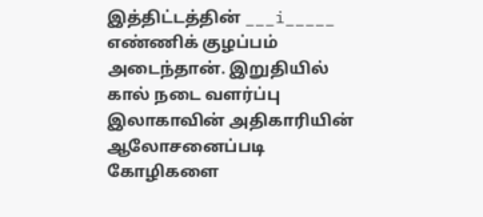இத்திட்டத்தின் ___i_____ எண்ணிக் குழப்பம் அடைந்தான். இறுதியில் கால் நடை வளர்ப்பு இலாகாவின் அதிகாரியின் ஆலோசனைப்படி கோழிகளை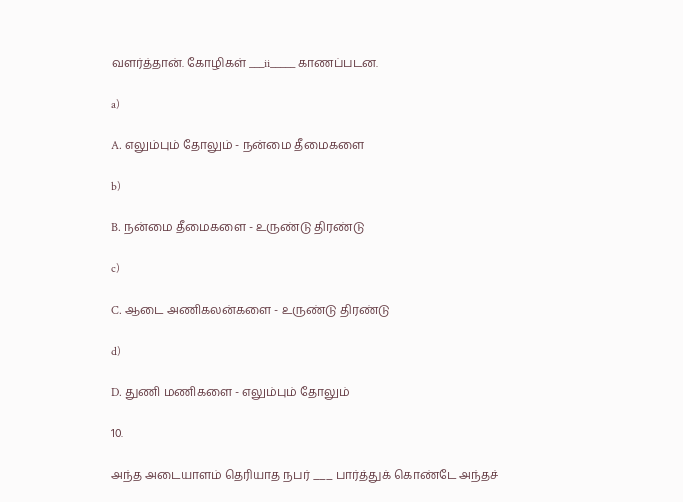வளர்த்தான். கோழிகள் ___ii_____ காணப்படன.

a)

A. எலும்பும் தோலும் - நன்மை தீமைகளை

b)

B. நன்மை தீமைகளை - உருண்டு திரண்டு

c)

C. ஆடை அணிகலன்களை - உருண்டு திரண்டு

d)

D. துணி மணிகளை - எலும்பும் தோலும்

10.

அந்த அடையாளம் தெரியாத நபர் ___ பார்த்துக் கொண்டே அந்தச்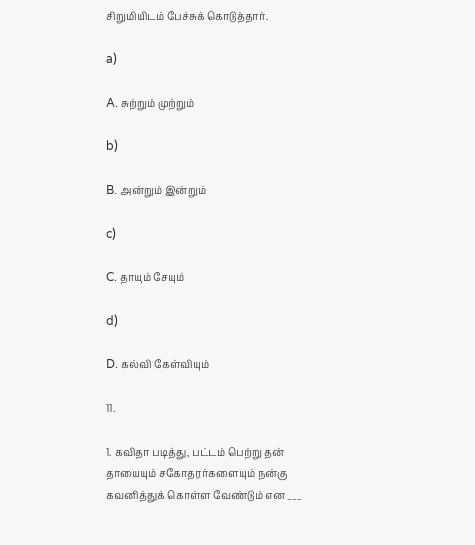சிறுமியிடம் பேச்சுக் கொடுத்தார்.

a)

A. சுற்றும் முற்றும்

b)

B. அன்றும் இன்றும்

c)

C. தாயும் சேயும்

d)

D. கல்வி கேள்வியும்

11.

1. கவிதா படித்து, பட்டம் பெற்று தன் தாயையும் சகோதரர்களையும் நன்கு கவனித்துக் கொள்ள வேண்டும் என ___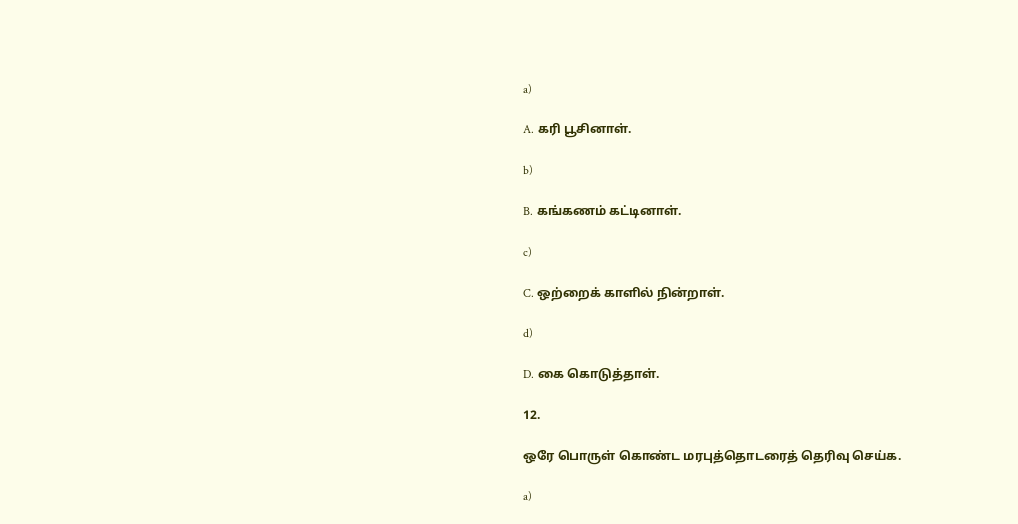a)

A. கரி பூசினாள்.

b)

B. கங்கணம் கட்டினாள்.

c)

C. ஒற்றைக் காளில் நின்றாள்.

d)

D. கை கொடுத்தாள்.

12.

ஒரே பொருள் கொண்ட மரபுத்தொடரைத் தெரிவு செய்க.

a)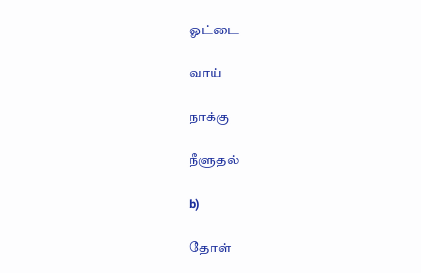ஓட்டை

வாய்

நாக்கு

நீளுதல்

b)

தோள்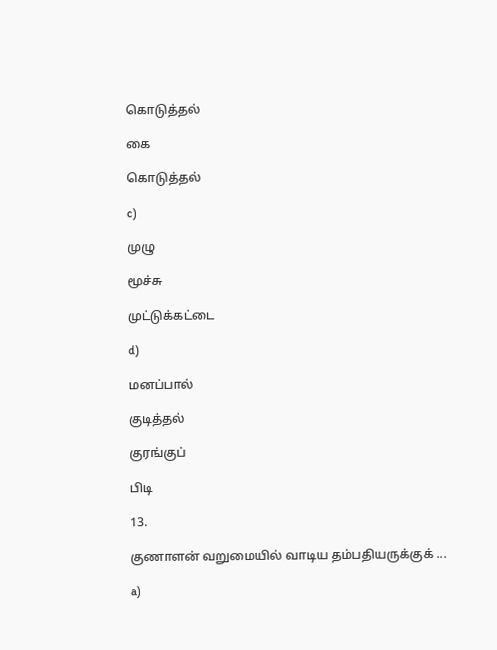கொடுத்தல்

கை

கொடுத்தல்

c)

முழு

மூச்சு

முட்டுக்கட்டை

d)

மனப்பால்

குடித்தல்

குரங்குப்

பிடி

13.

குணாளன் வறுமையில் வாடிய தம்பதியருக்குக் ...

a)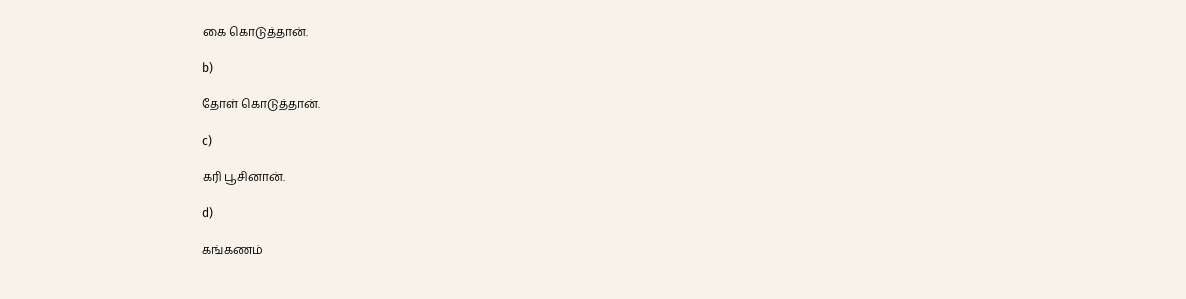கை கொடுத்தான்.

b)

தோள் கொடுத்தான்.

c)

கரி பூசினான்.

d)

கங்கணம்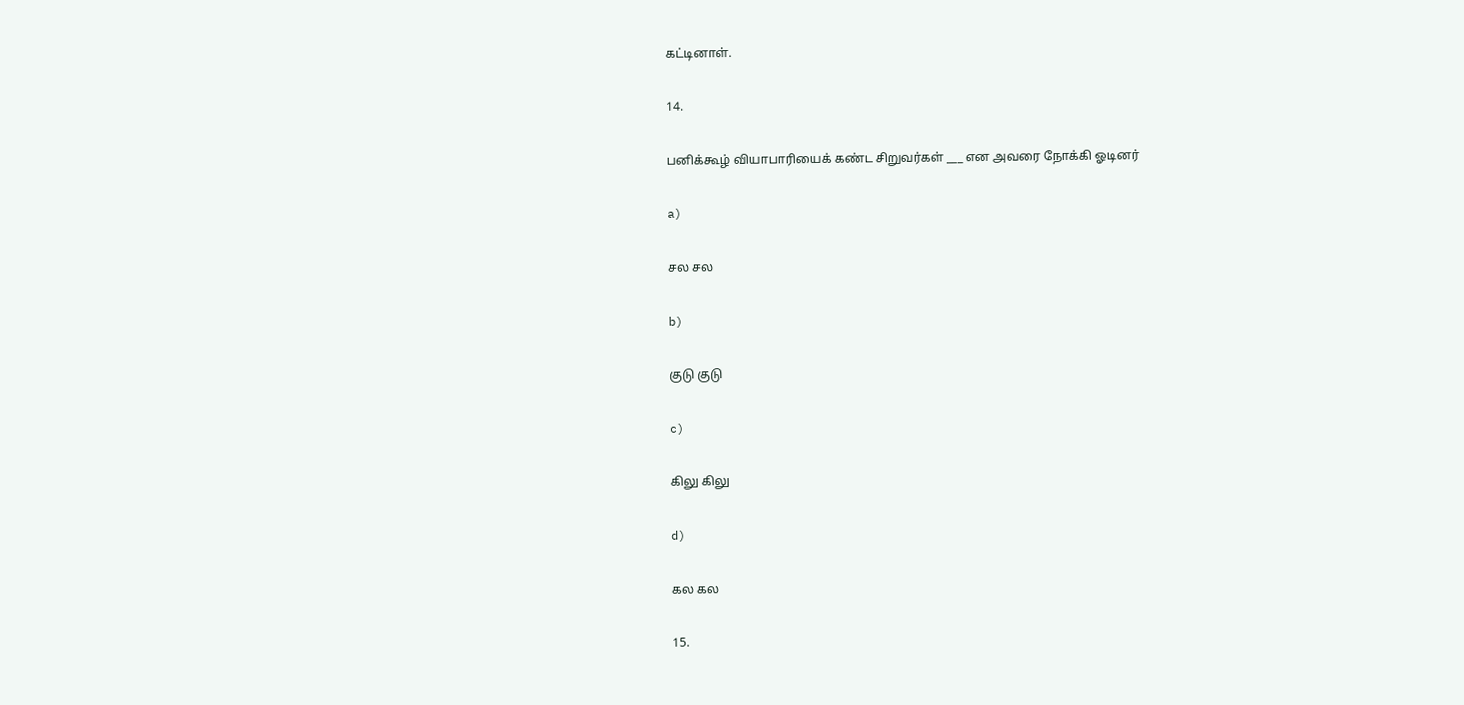கட்டினாள்.

14.

பனிக்கூழ் வியாபாரியைக் கண்ட சிறுவர்கள் ___ என அவரை நோக்கி ஓடினர்

a)

சல சல

b)

குடு குடு

c)

கிலு கிலு

d)

கல கல

15.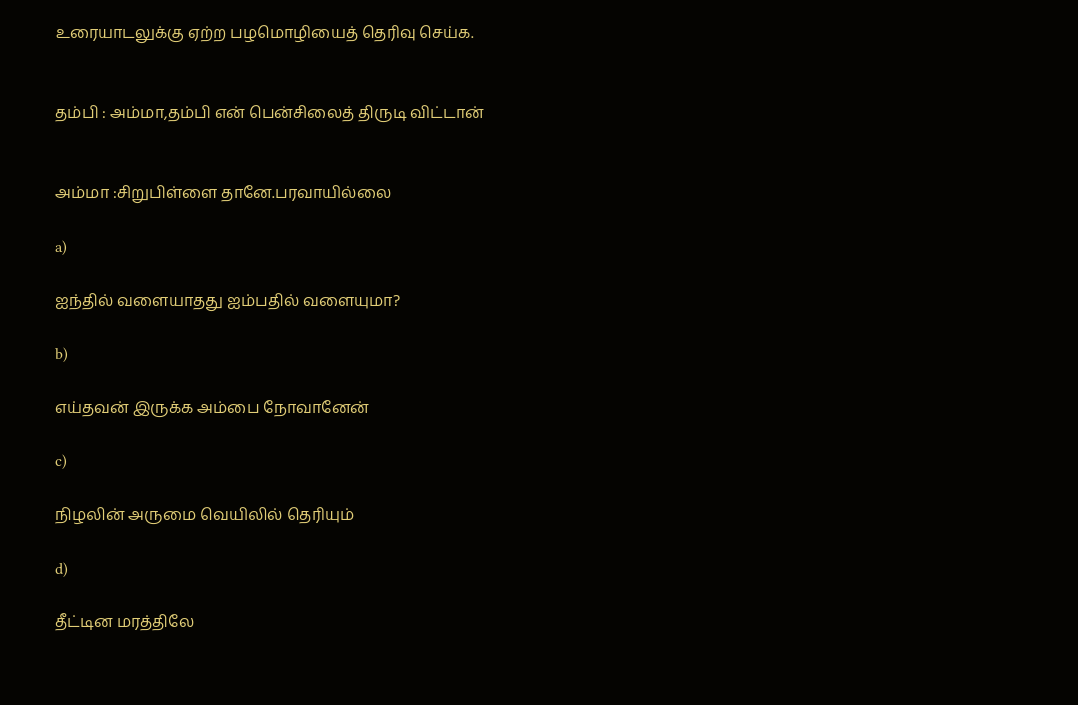உரையாடலுக்கு ஏற்ற பழமொழியைத் தெரிவு செய்க.


தம்பி : அம்மா,தம்பி என் பென்சிலைத் திருடி விட்டான்


அம்மா :சிறுபிள்ளை தானே.பரவாயில்லை

a)

ஐந்தில் வளையாதது ஐம்பதில் வளையுமா?

b)

எய்தவன் இருக்க அம்பை நோவானேன்

c)

நிழலின் அருமை வெயிலில் தெரியும்

d)

தீட்டின மரத்திலே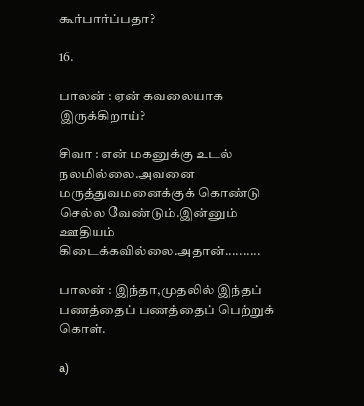கூர்பார்ப்பதா?

16.

பாலன் : ஏன் கவலையாக இருக்கிறாய்?

சிவா : என் மகனுக்கு உடல் நலமில்லை.அவனை மருத்துவமனைக்குக் கொண்டு செல்ல வேண்டும்.இன்னும் ஊதியம் கிடைக்கவில்லை.அதான்..........

பாலன் : இந்தா,முதலில் இந்தப் பணத்தைப் பணத்தைப் பெற்றுக் கொள்.

a)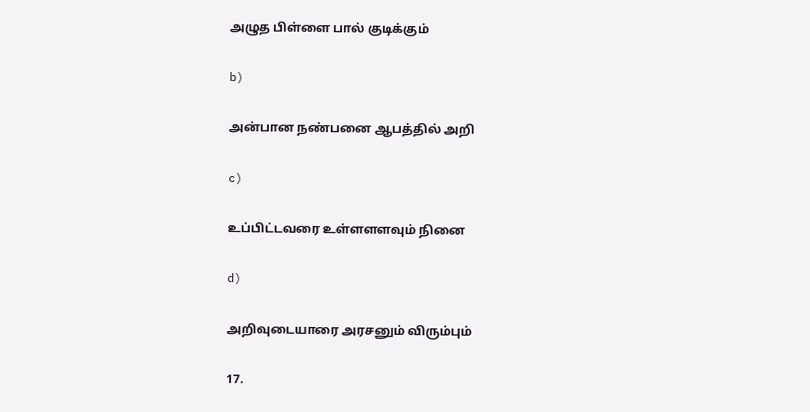அழுத பிள்ளை பால் குடிக்கும்

b)

அன்பான நண்பனை ஆபத்தில் அறி

c)

உப்பிட்டவரை உள்ளளளவும் நினை

d)

அறிவுடையாரை அரசனும் விரும்பும்

17.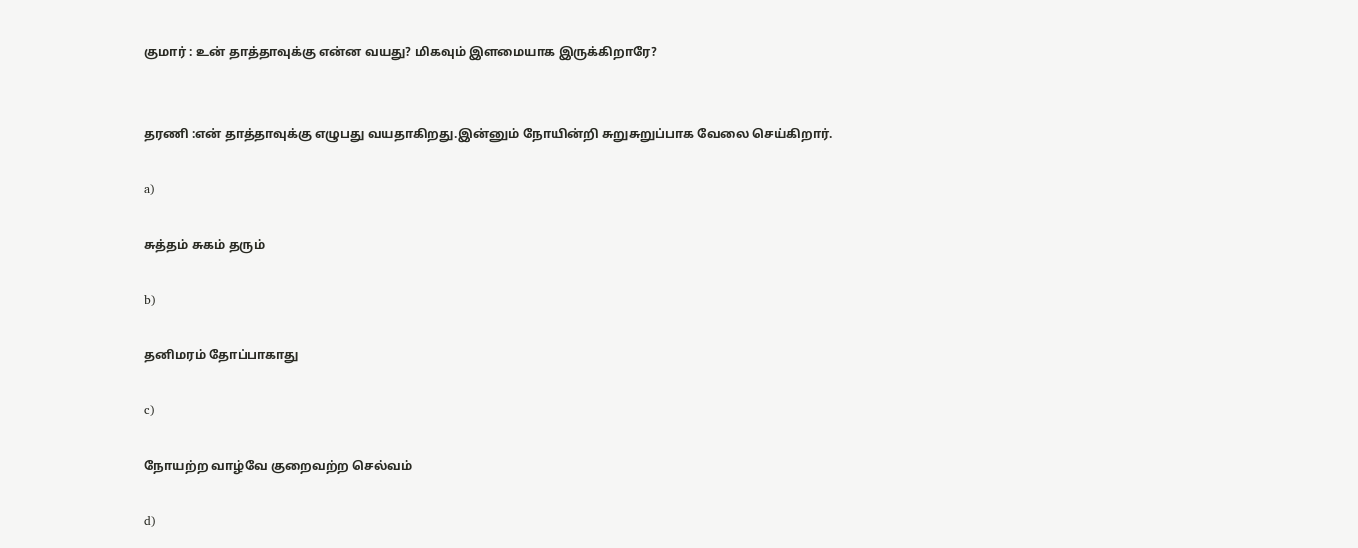குமார் : உன் தாத்தாவுக்கு என்ன வயது? மிகவும் இளமையாக இருக்கிறாரே?


தரணி :என் தாத்தாவுக்கு எழுபது வயதாகிறது.இன்னும் நோயின்றி சுறுசுறுப்பாக வேலை செய்கிறார்.

a)

சுத்தம் சுகம் தரும்

b)

தனிமரம் தோப்பாகாது

c)

நோயற்ற வாழ்வே குறைவற்ற செல்வம்

d)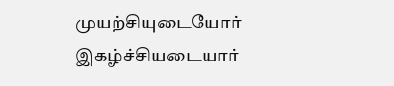முயற்சியுடையோர் இகழ்ச்சியடையார்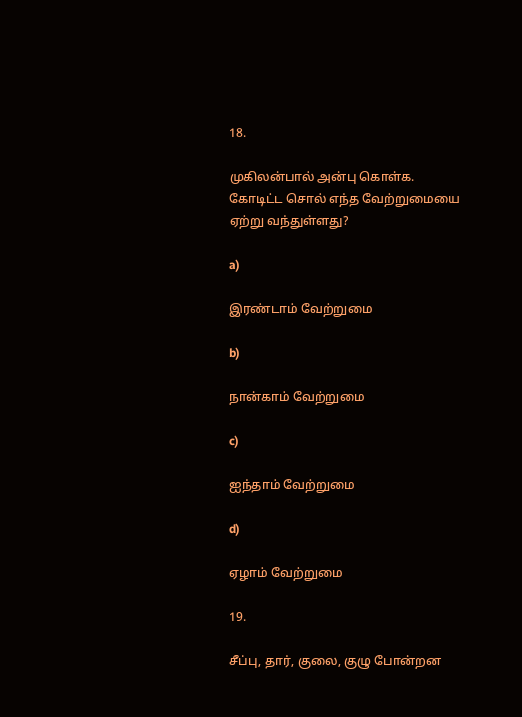18.

முகிலன்பால் அன்பு கொள்க. கோடிட்ட சொல் எந்த வேற்றுமையை ஏற்று வந்துள்ளது?

a)

இரண்டாம் வேற்றுமை

b)

நான்காம் வேற்றுமை

c)

ஐந்தாம் வேற்றுமை

d)

ஏழாம் வேற்றுமை

19.

சீப்பு, தார், குலை, குழு போன்றன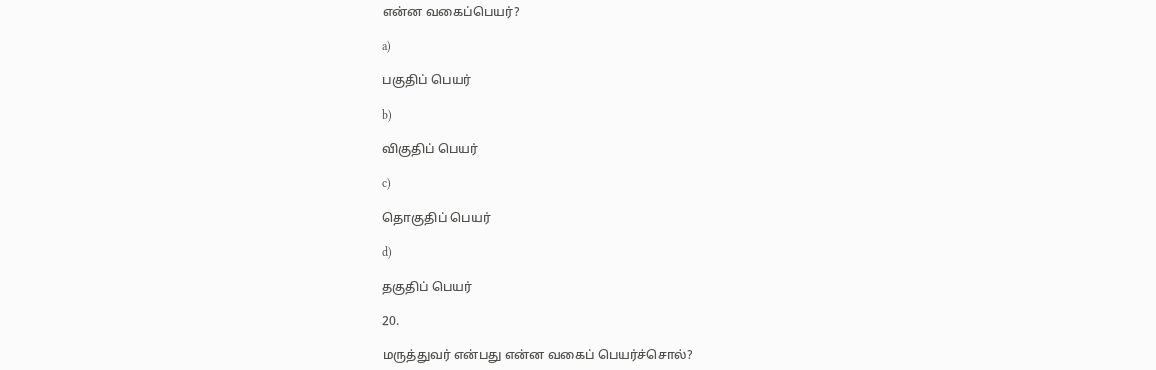என்ன வகைப்பெயர்?

a)

பகுதிப் பெயர்

b)

விகுதிப் பெயர்

c)

தொகுதிப் பெயர்

d)

தகுதிப் பெயர்

20.

மருத்துவர் என்பது என்ன வகைப் பெயர்ச்சொல்?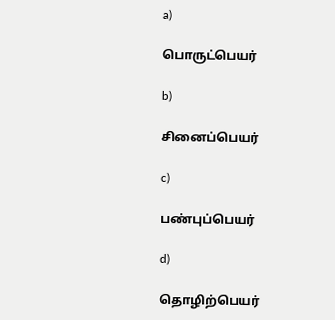a)

பொருட்பெயர்

b)

சினைப்பெயர்

c)

பண்புப்பெயர்

d)

தொழிற்பெயர்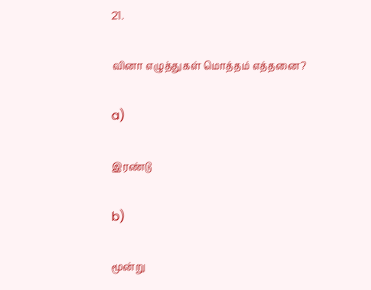21.

வினா எழுத்துகள் மொத்தம் எத்தனை?

a)

இரண்டு

b)

மூன்று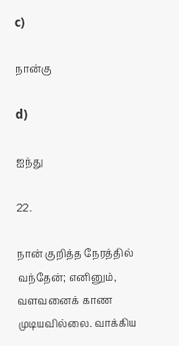c)

நான்கு

d)

ஐந்து

22.

நான் குறித்த நேரத்தில் வந்தேன்; எனினும், வளவனைக் காண முடியவில்லை. வாக்கிய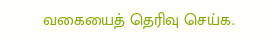வகையைத் தெரிவு செய்க.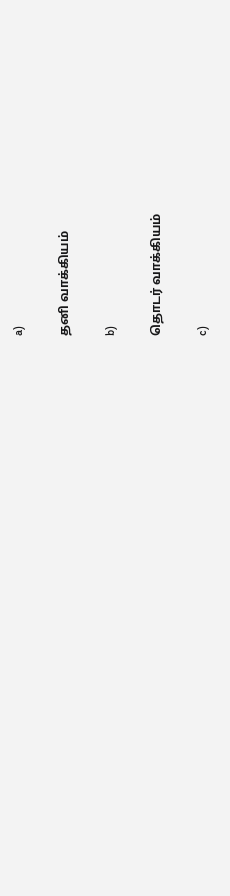a)

தனி வாக்கியம்

b)

தொடர் வாக்கியம்

c)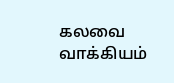கலவை வாக்கியம்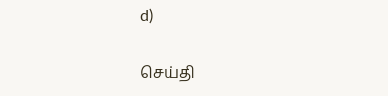d)

செய்தி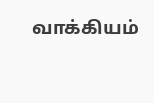வாக்கியம்